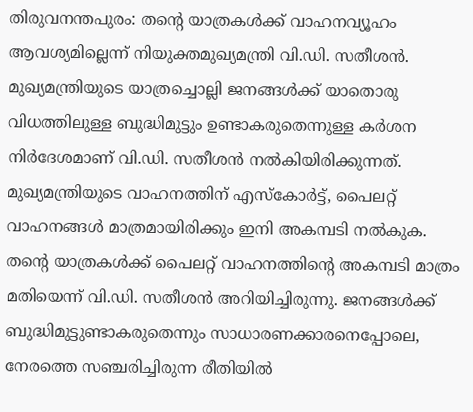തിരുവനന്തപുരം: തന്റെ യാത്രകൾക്ക് വാഹനവ്യൂഹം ആവശ്യമില്ലെന്ന് നിയുക്തമുഖ്യമന്ത്രി വി.ഡി. സതീശൻ. മുഖ്യമന്ത്രിയുടെ യാത്രച്ചൊല്ലി ജനങ്ങൾക്ക് യാതൊരു വിധത്തിലുള്ള ബുദ്ധിമുട്ടും ഉണ്ടാകരുതെന്നുള്ള കർശന നിർദേശമാണ് വി.ഡി. സതീശൻ നൽകിയിരിക്കുന്നത്. മുഖ്യമന്ത്രിയുടെ വാഹനത്തിന് എസ്കോർട്ട്, പൈലറ്റ് വാഹനങ്ങൾ മാത്രമായിരിക്കും ഇനി അകമ്പടി നൽകുക.
തന്റെ യാത്രകൾക്ക് പൈലറ്റ് വാഹനത്തിന്റെ അകമ്പടി മാത്രം മതിയെന്ന് വി.ഡി. സതീശൻ അറിയിച്ചിരുന്നു. ജനങ്ങൾക്ക് ബുദ്ധിമുട്ടുണ്ടാകരുതെന്നും സാധാരണക്കാരനെപ്പോലെ, നേരത്തെ സഞ്ചരിച്ചിരുന്ന രീതിയിൽ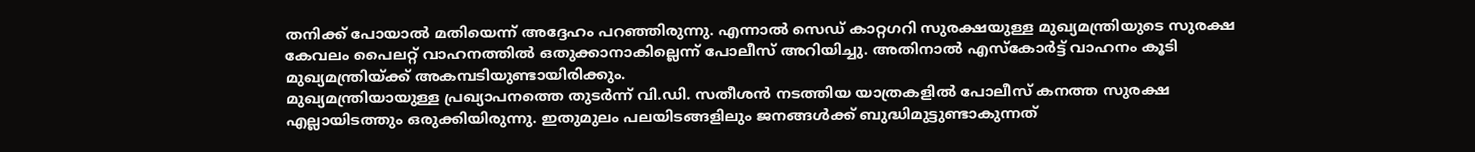തനിക്ക് പോയാൽ മതിയെന്ന് അദ്ദേഹം പറഞ്ഞിരുന്നു. എന്നാൽ സെഡ് കാറ്റഗറി സുരക്ഷയുള്ള മുഖ്യമന്ത്രിയുടെ സുരക്ഷ കേവലം പൈലറ്റ് വാഹനത്തിൽ ഒതുക്കാനാകില്ലെന്ന് പോലീസ് അറിയിച്ചു. അതിനാൽ എസ്കോർട്ട് വാഹനം കൂടി മുഖ്യമന്ത്രിയ്ക്ക് അകമ്പടിയുണ്ടായിരിക്കും.
മുഖ്യമന്ത്രിയായുള്ള പ്രഖ്യാപനത്തെ തുടർന്ന് വി.ഡി. സതീശൻ നടത്തിയ യാത്രകളിൽ പോലീസ് കനത്ത സുരക്ഷ എല്ലായിടത്തും ഒരുക്കിയിരുന്നു. ഇതുമുലം പലയിടങ്ങളിലും ജനങ്ങൾക്ക് ബുദ്ധിമുട്ടുണ്ടാകുന്നത്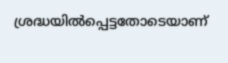ശ്രദ്ധയിൽപ്പെട്ടതോടെയാണ്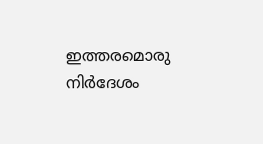ഇത്തരമൊരു നിർദേശം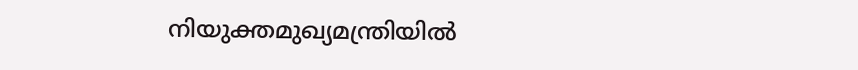നിയുക്തമുഖ്യമന്ത്രിയിൽ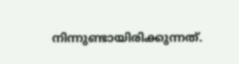നിന്നുണ്ടായിരിക്കുന്നത്.